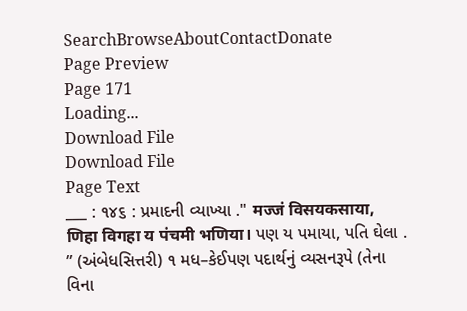SearchBrowseAboutContactDonate
Page Preview
Page 171
Loading...
Download File
Download File
Page Text
___ : ૧૪૬ : પ્રમાદની વ્યાખ્યા ." मज्जं विसयकसाया, णिहा विगहा य पंचमी भणिया। પણ ય પમાયા, પતિ ઘેલા . ” (અંબેધસિત્તરી) ૧ મધ–કેઈપણ પદાર્થનું વ્યસનરૂપે (તેના વિના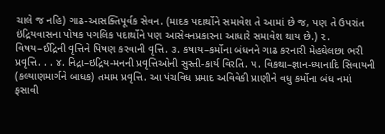ચાલે જ નહિ) ગાઢ-આસક્તિપૂર્વક સેવન. (માદક પદાર્થોને સમાવેશ તે આમાં છે જ, પણ તે ઉપરાંત ઇંદ્રિયવાસના પોષક પગલિક પદાર્થોને પણ આસેવનપ્રકારના આધારે સમાવેશ થાય છે.) ૨. વિષય–ઈદ્રિની વૃત્તિને પિષણ કરવાની વૃત્તિ. ૩. કષાય–કર્મોના બંધનને ગાઢ કરનારી મેહઘેલછા ભરી પ્રવૃત્તિ. . . ૪. નિદ્રા–ઇદ્રિય-મનની પ્રવૃત્તિઓની સુસ્તી-કાર્ય વિરતિ. ૫. વિકથા–જ્ઞાન-ધ્યાનાદિ સિવાયની (કલ્યાણમાર્ગને બાધક) તમામ પ્રવૃત્તિ. આ પંચવિધ પ્રમાદ અવિવેકી પ્રાણીને વધુ કર્મોના બંધ નમાં ફસાવી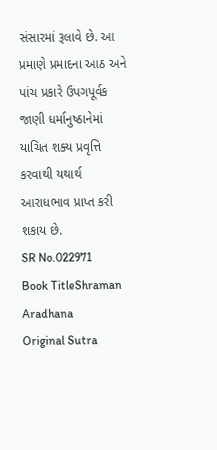સંસારમાં રૂલાવે છે. આ પ્રમાણે પ્રમાદના આઠ અને પાંચ પ્રકારે ઉપગપૂર્વક જાણી ધર્માનુષ્ઠાનેમાં યાચિત શક્ય પ્રવૃત્તિ કરવાથી યથાર્થ આરાધભાવ પ્રાપ્ત કરી શકાય છે.
SR No.022971
Book TitleShraman Aradhana
Original Sutra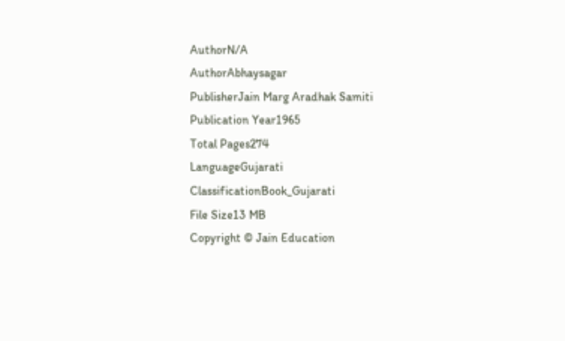AuthorN/A
AuthorAbhaysagar
PublisherJain Marg Aradhak Samiti
Publication Year1965
Total Pages274
LanguageGujarati
ClassificationBook_Gujarati
File Size13 MB
Copyright © Jain Education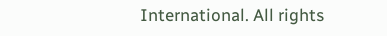International. All rights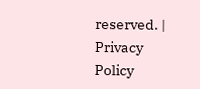reserved. | Privacy Policy